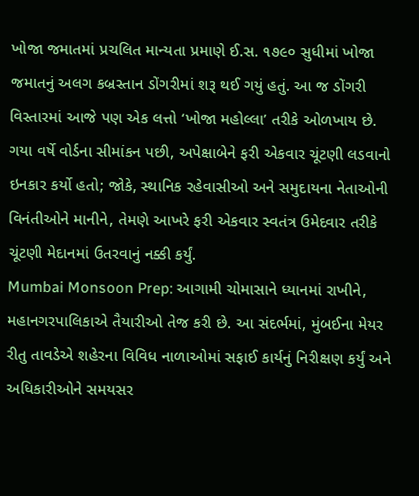ખોજા જમાતમાં પ્રચલિત માન્યતા પ્રમાણે ઈ.સ. ૧૭૯૦ સુધીમાં ખોજા જમાતનું અલગ કબ્રસ્તાન ડોંગરીમાં શરૂ થઈ ગયું હતું. આ જ ડોંગરી વિસ્તારમાં આજે પણ એક લત્તો ‘ખોજા મહોલ્લા’ તરીકે ઓળખાય છે.
ગયા વર્ષે વોર્ડના સીમાંકન પછી, અપેક્ષાબેને ફરી એકવાર ચૂંટણી લડવાનો ઇનકાર કર્યો હતો; જોકે, સ્થાનિક રહેવાસીઓ અને સમુદાયના નેતાઓની વિનંતીઓને માનીને, તેમણે આખરે ફરી એકવાર સ્વતંત્ર ઉમેદવાર તરીકે ચૂંટણી મેદાનમાં ઉતરવાનું નક્કી કર્યું.
Mumbai Monsoon Prep: આગામી ચોમાસાને ધ્યાનમાં રાખીને, મહાનગરપાલિકાએ તૈયારીઓ તેજ કરી છે. આ સંદર્ભમાં, મુંબઈના મેયર રીતુ તાવડેએ શહેરના વિવિધ નાળાઓમાં સફાઈ કાર્યનું નિરીક્ષણ કર્યું અને અધિકારીઓને સમયસર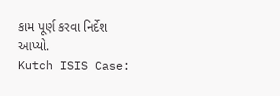કામ પૂર્ણ કરવા નિર્દેશ આપ્યો.
Kutch ISIS Case: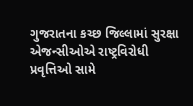ગુજરાતના કચ્છ જિલ્લામાં સુરક્ષા એજન્સીઓએ રાષ્ટ્રવિરોધી પ્રવૃત્તિઓ સામે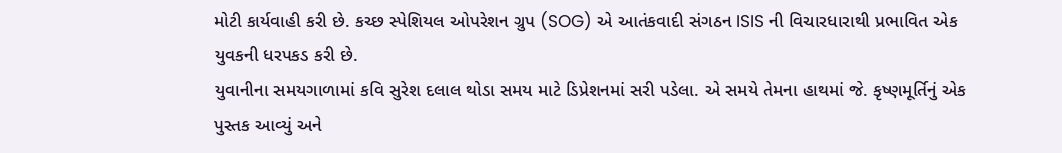મોટી કાર્યવાહી કરી છે. કચ્છ સ્પેશિયલ ઓપરેશન ગ્રુપ (SOG) એ આતંકવાદી સંગઠન ISIS ની વિચારધારાથી પ્રભાવિત એક યુવકની ધરપકડ કરી છે.
યુવાનીના સમયગાળામાં કવિ સુરેશ દલાલ થોડા સમય માટે ડિપ્રેશનમાં સરી પડેલા. એ સમયે તેમના હાથમાં જે. કૃષ્ણમૂર્તિનું એક પુસ્તક આવ્યું અને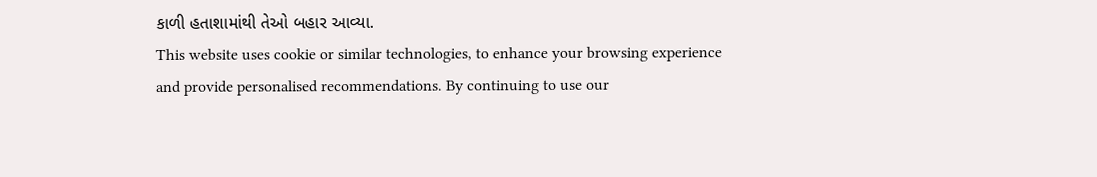કાળી હતાશામાંથી તેઓ બહાર આવ્યા.
This website uses cookie or similar technologies, to enhance your browsing experience
and provide personalised recommendations. By continuing to use our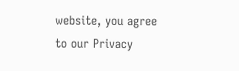website, you agree
to our Privacy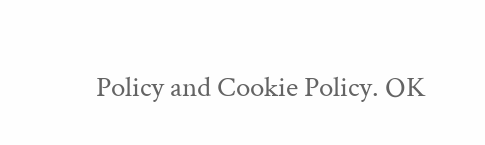Policy and Cookie Policy. OK